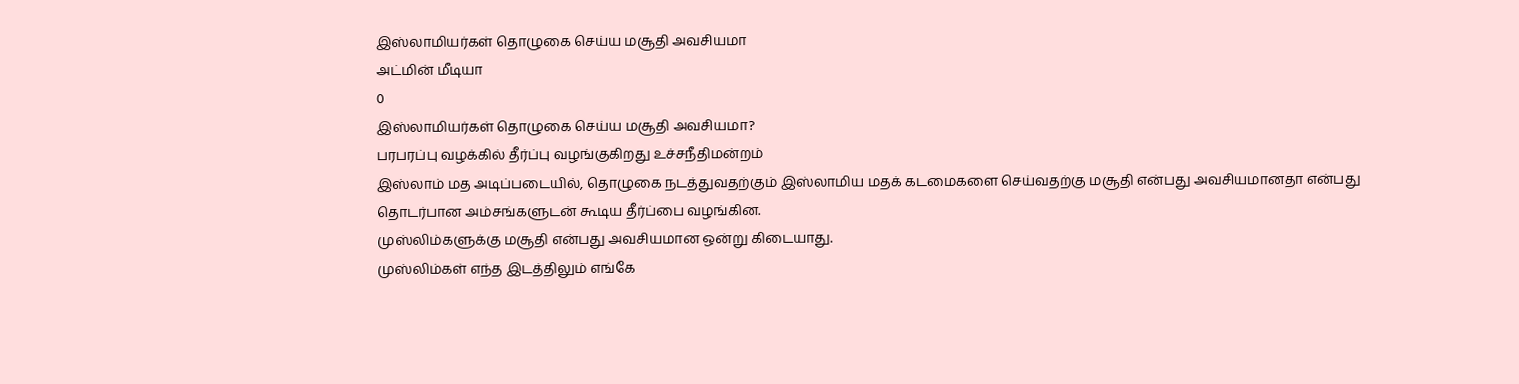இஸ்லாமியர்கள் தொழுகை செய்ய மசூதி அவசியமா
அட்மின் மீடியா
0
இஸ்லாமியர்கள் தொழுகை செய்ய மசூதி அவசியமா?
பரபரப்பு வழக்கில் தீர்ப்பு வழங்குகிறது உச்சநீதிமன்றம்
இஸ்லாம் மத அடிப்படையில், தொழுகை நடத்துவதற்கும் இஸ்லாமிய மதக் கடமைகளை செய்வதற்கு மசூதி என்பது அவசியமானதா என்பது தொடர்பான அம்சங்களுடன் கூடிய தீர்ப்பை வழங்கின.
முஸ்லிம்களுக்கு மசூதி என்பது அவசியமான ஒன்று கிடையாது.
முஸ்லிம்கள் எந்த இடத்திலும் எங்கே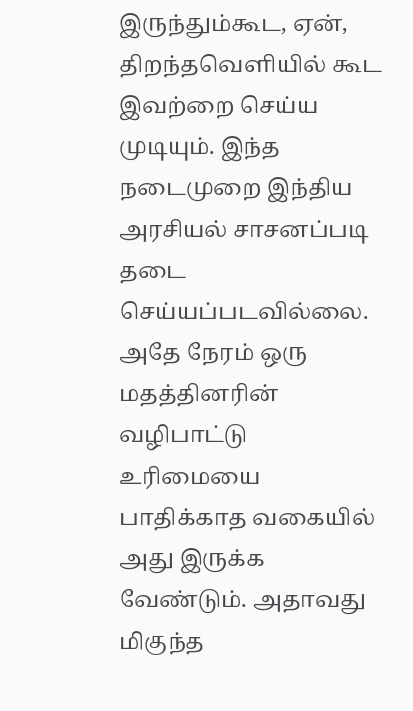இருந்தும்கூட, ஏன், திறந்தவெளியில் கூட இவற்றை செய்ய முடியும். இந்த நடைமுறை இந்திய அரசியல் சாசனப்படி தடை செய்யப்படவில்லை.
அதே நேரம் ஒரு மதத்தினரின் வழிபாட்டு உரிமையை பாதிக்காத வகையில் அது இருக்க வேண்டும். அதாவது மிகுந்த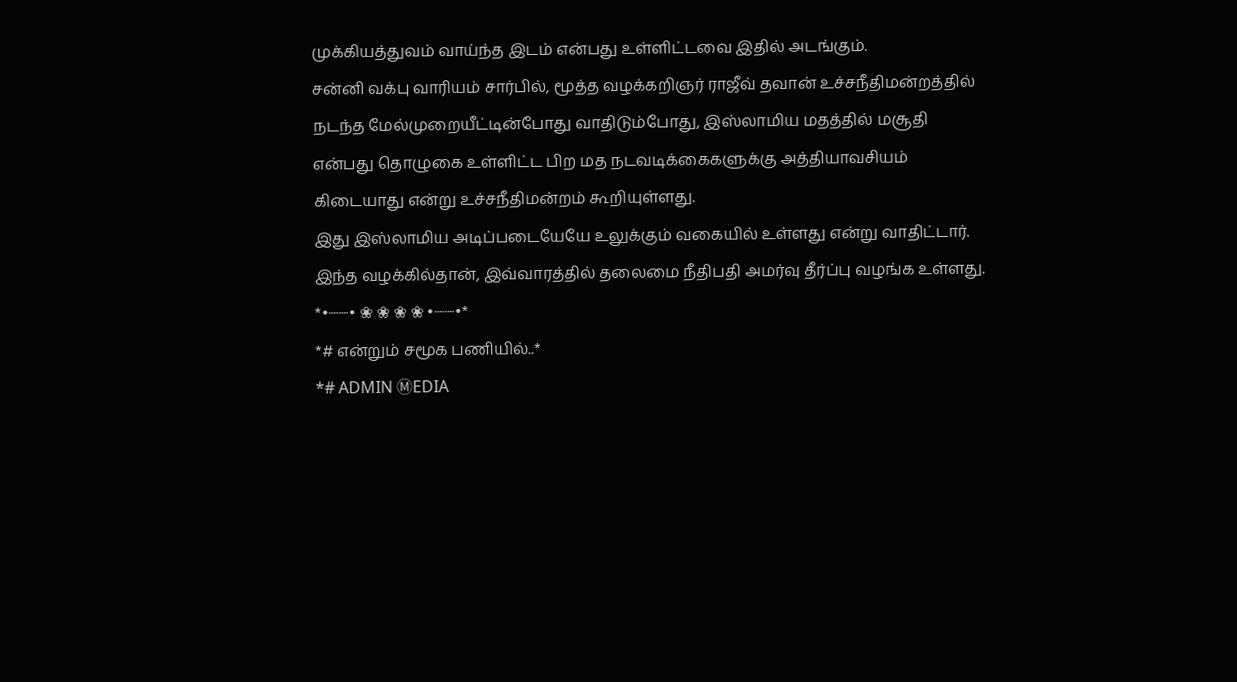முக்கியத்துவம் வாய்ந்த இடம் என்பது உள்ளிட்டவை இதில் அடங்கும்.
சன்னி வக்பு வாரியம் சார்பில், மூத்த வழக்கறிஞர் ராஜீவ் தவான் உச்சநீதிமன்றத்தில் நடந்த மேல்முறையீட்டின்போது வாதிடும்போது, இஸ்லாமிய மதத்தில் மசூதி என்பது தொழுகை உள்ளிட்ட பிற மத நடவடிக்கைகளுக்கு அத்தியாவசியம் கிடையாது என்று உச்சநீதிமன்றம் கூறியுள்ளது.
இது இஸ்லாமிய அடிப்படையேயே உலுக்கும் வகையில் உள்ளது என்று வாதிட்டார்.
இந்த வழக்கில்தான், இவ்வாரத்தில் தலைமை நீதிபதி அமர்வு தீர்ப்பு வழங்க உள்ளது.
*•┈┈• ❀ ❀ ❀ ❀ •┈┈•*
*# என்றும் சமூக பணியில்..*
*# ADMIN ⓂEDIA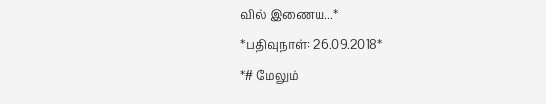வில் இணைய...*
*பதிவுநாள்: 26.09.2018*
*# மேலும்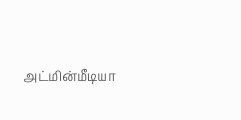அட்மின்மீடியா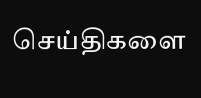செய்திகளை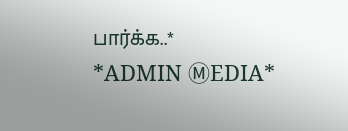பார்க்க..*
*ADMIN ⓂEDIA*